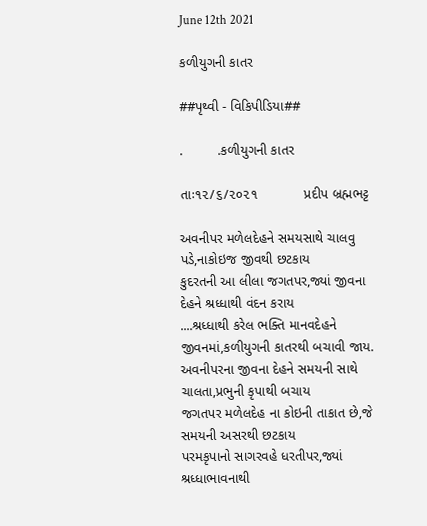June 12th 2021

કળીયુગની કાતર

##પૃથ્વી - વિકિપીડિયા##

.         .કળીયુગની કાતર

તાઃ૧૨/૬/૨૦૨૧            પ્રદીપ બ્રહ્મભટ્ટ

અવનીપર મળેલદેહને સમયસાથે ચાલવુ પડે,નાકોઇજ જીવથી છટકાય
કુદરતની આ લીલા જગતપર,જ્યાં જીવના દેહને શ્રધ્ધાથી વંદન કરાય
....શ્રધ્ધાથી કરેલ ભક્તિ માનવદેહને જીવનમાં,કળીયુગની કાતરથી બચાવી જાય.
અવનીપરના જીવના દેહને સમયની સાથે ચાલતા,પ્રભુની કૃપાથી બચાય
જગતપર મળેલદેહ ના કોઇની તાકાત છે,જે સમયની અસરથી છટકાય
પરમકૃપાનો સાગરવહે ધરતીપર,જ્યાં શ્રધ્ધાભાવનાથી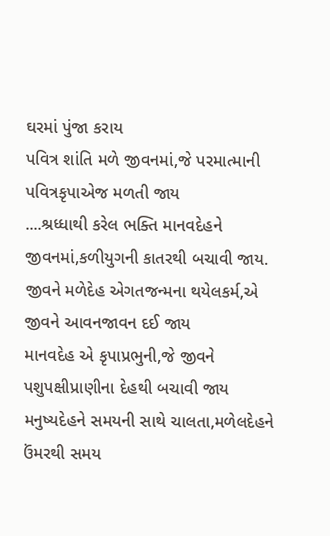ઘરમાં પુંજા કરાય
પવિત્ર શાંતિ મળે જીવનમાં,જે પરમાત્માની પવિત્રકૃપાએજ મળતી જાય
....શ્રધ્ધાથી કરેલ ભક્તિ માનવદેહને જીવનમાં,કળીયુગની કાતરથી બચાવી જાય.
જીવને મળેદેહ એગતજન્મના થયેલકર્મ,એ જીવને આવનજાવન દઈ જાય
માનવદેહ એ કૃપાપ્રભુની,જે જીવને પશુપક્ષીપ્રાણીના દેહથી બચાવી જાય
મનુષ્યદેહને સમયની સાથે ચાલતા,મળેલદેહને ઉંમરથી સમય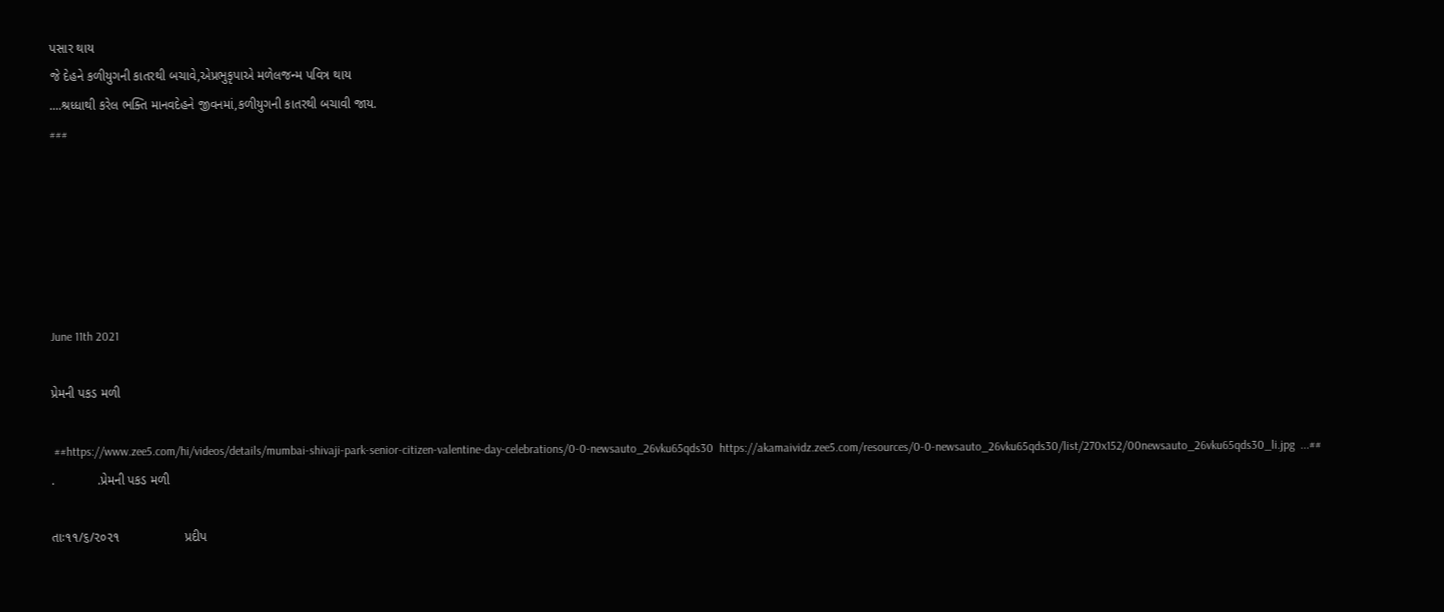પસાર થાય
જે દેહને કળીયુગની કાતરથી બચાવે,એપ્રભુકૃપાએ મળેલજન્મ પવિત્ર થાય
....શ્રધ્ધાથી કરેલ ભક્તિ માનવદેહને જીવનમાં,કળીયુગની કાતરથી બચાવી જાય.
###






June 11th 2021

પ્રેમની પકડ મળી

 ##https://www.zee5.com/hi/videos/details/mumbai-shivaji-park-senior-citizen-valentine-day-celebrations/0-0-newsauto_26vku65qds30  https://akamaividz.zee5.com/resources/0-0-newsauto_26vku65qds30/list/270x152/00newsauto_26vku65qds30_li.jpg  ...##
.            .પ્રેમની પકડ મળી

તાઃ૧૧/૬/૨૦૨૧                  પ્રદીપ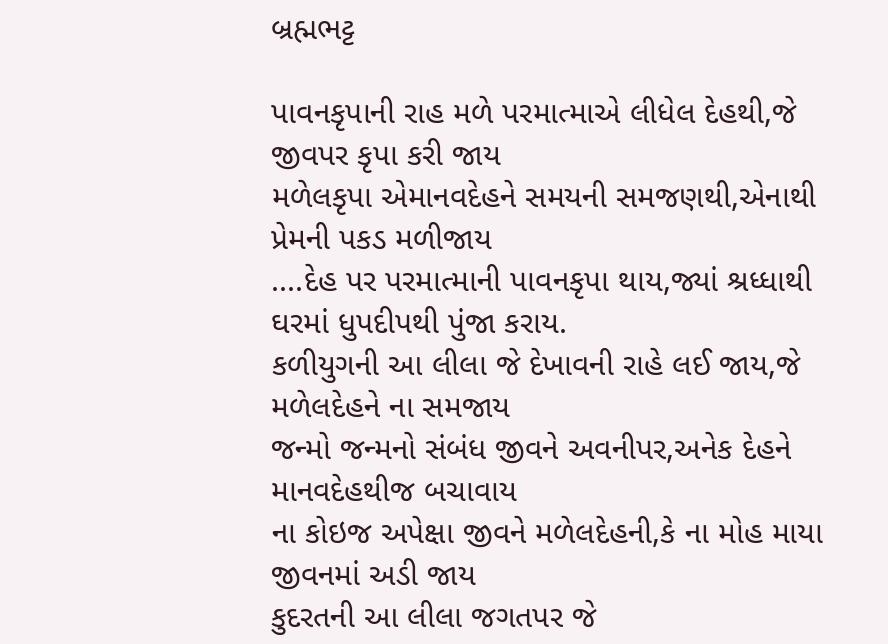બ્રહ્મભટ્ટ

પાવનકૃપાની રાહ મળે પરમાત્માએ લીધેલ દેહથી,જે જીવપર કૃપા કરી જાય
મળેલકૃપા એમાનવદેહને સમયની સમજણથી,એનાથી પ્રેમની પકડ મળીજાય
....દેહ પર પરમાત્માની પાવનકૃપા થાય,જ્યાં શ્રધ્ધાથી ઘરમાં ધુપદીપથી પુંજા કરાય.
કળીયુગની આ લીલા જે દેખાવની રાહે લઈ જાય,જે મળેલદેહને ના સમજાય
જન્મો જન્મનો સંબંધ જીવને અવનીપર,અનેક દેહને માનવદેહથીજ બચાવાય
ના કોઇજ અપેક્ષા જીવને મળેલદેહની,કે ના મોહ માયા જીવનમાં અડી જાય
કુદરતની આ લીલા જગતપર જે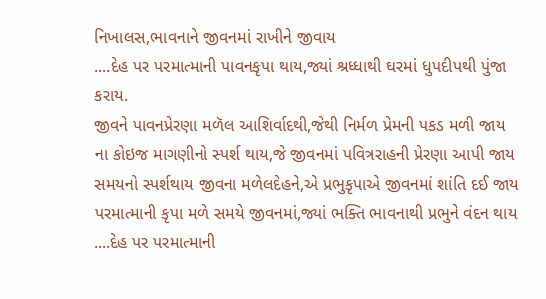નિખાલસ,ભાવનાને જીવનમાં રાખીને જીવાય
....દેહ પર પરમાત્માની પાવનકૃપા થાય,જ્યાં શ્રધ્ધાથી ઘરમાં ધુપદીપથી પુંજા કરાય.
જીવને પાવનપ્રેરણા મળૅલ આશિર્વાદથી,જેથી નિર્મળ પ્રેમની પકડ મળી જાય
ના કોઇજ માગણીનો સ્પર્શ થાય,જે જીવનમાં પવિત્રરાહની પ્રેરણા આપી જાય
સમયનો સ્પર્શથાય જીવના મળેલદેહને,એ પ્રભુકૃપાએ જીવનમાં શાંતિ દઈ જાય
પરમાત્માની કૃપા મળે સમયે જીવનમાં,જ્યાં ભક્તિ ભાવનાથી પ્રભુને વંદન થાય
....દેહ પર પરમાત્માની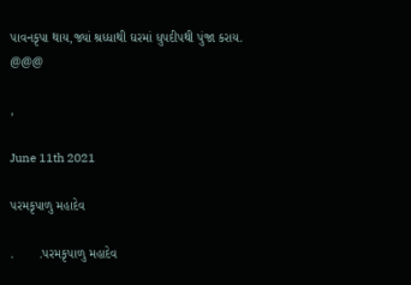પાવનકૃપા થાય,જ્યાં શ્રધ્ધાથી ઘરમાં ધુપદીપથી પુંજા કરાય.
@@@

,

June 11th 2021

પરમકૃપાળુ મહાદેવ

.       .પરમકૃપાળુ મહાદેવ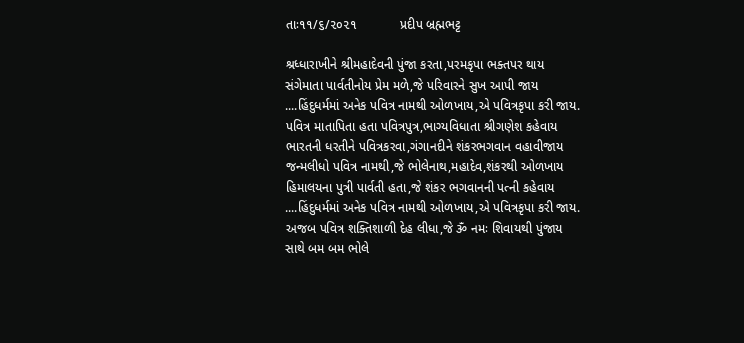તાઃ૧૧/૬/૨૦૨૧            પ્રદીપ બ્રહ્મભટ્ટ

શ્રધ્ધારાખીને શ્રીમહાદેવની પુંજા કરતા,પરમકૃપા ભક્તપર થાય
સંગેમાતા પાર્વતીનોય પ્રેમ મળે,જે પરિવારને સુખ આપી જાય
....હિંદુધર્મમાં અનેક પવિત્ર નામથી ઓળખાય,એ પવિત્રકૃપા કરી જાય.
પવિત્ર માતાપિતા હતા પવિત્રપુત્ર,ભાગ્યવિધાતા શ્રીગણેશ કહેવાય
ભારતની ધરતીને પવિત્રકરવા,ગંગાનદીને શંકરભગવાન વહાવીજાય
જન્મલીધો પવિત્ર નામથી,જે ભોલેનાથ,મહાદેવ,શંકરથી ઓળખાય
હિમાલયના પુત્રી પાર્વતી હતા,જે શંકર ભગવાનની પત્ની કહેવાય
....હિંદુધર્મમાં અનેક પવિત્ર નામથી ઓળખાય,એ પવિત્રકૃપા કરી જાય.
અજબ પવિત્ર શક્તિશાળી દેહ લીધા,જે ૐ નમઃ શિવાયથી પુંજાય
સાથે બમ બમ ભોલે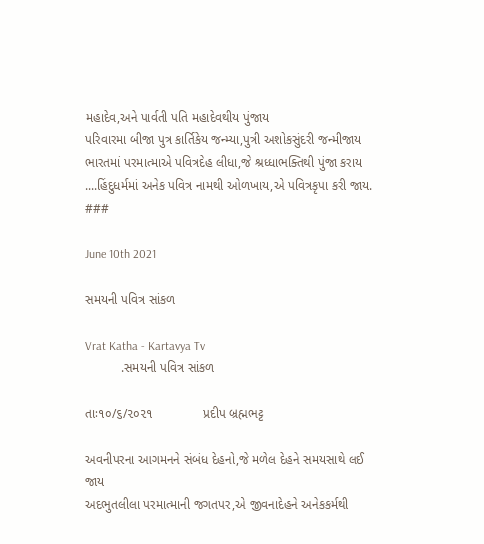મહાદેવ,અને પાર્વતી પતિ મહાદેવથીય પુંજાય
પરિવારમા બીજા પુત્ર કાર્તિકેય જન્મ્યા,પુત્રી અશોકસુંદરી જન્મીજાય
ભારતમાં પરમાત્માએ પવિત્રદેહ લીધા,જે શ્રધ્ધાભક્તિથી પુંજા કરાય
....હિંદુધર્મમાં અનેક પવિત્ર નામથી ઓળખાય,એ પવિત્રકૃપા કરી જાય.
###

June 10th 2021

સમયની પવિત્ર સાંકળ

Vrat Katha - Kartavya Tv
          .સમયની પવિત્ર સાંકળ

તાઃ૧૦/૬/૨૦૨૧              પ્રદીપ બ્રહ્મભટ્ટ

અવનીપરના આગમનને સંબંધ દેહનો,જે મળેલ દેહને સમયસાથે લઈ જાય
અદભુતલીલા પરમાત્માની જગતપર,એ જીવનાદેહને અનેકકર્મથી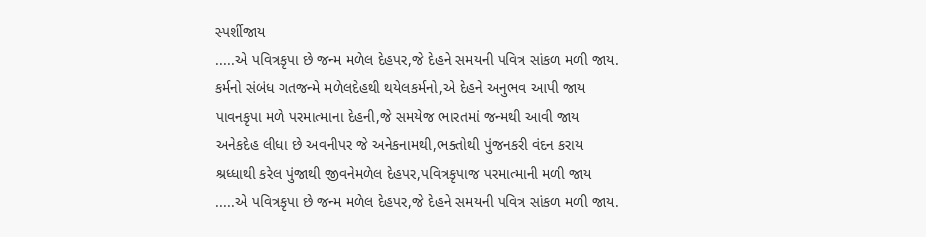સ્પર્શીજાય
.....એ પવિત્રકૃપા છે જન્મ મળેલ દેહપર,જે દેહને સમયની પવિત્ર સાંકળ મળી જાય.
કર્મનો સંબંધ ગતજન્મે મળેલદેહથી થયેલકર્મનો,એ દેહને અનુભવ આપી જાય
પાવનકૃપા મળે પરમાત્માના દેહની,જે સમયેજ ભારતમાં જન્મથી આવી જાય
અનેકદેહ લીધા છે અવનીપર જે અનેકનામથી,ભક્તોથી પુંજનકરી વંદન કરાય
શ્રધ્ધાથી કરેલ પુંજાથી જીવનેમળેલ દેહપર,પવિત્રકૃપાજ પરમાત્માની મળી જાય
.....એ પવિત્રકૃપા છે જન્મ મળેલ દેહપર,જે દેહને સમયની પવિત્ર સાંકળ મળી જાય.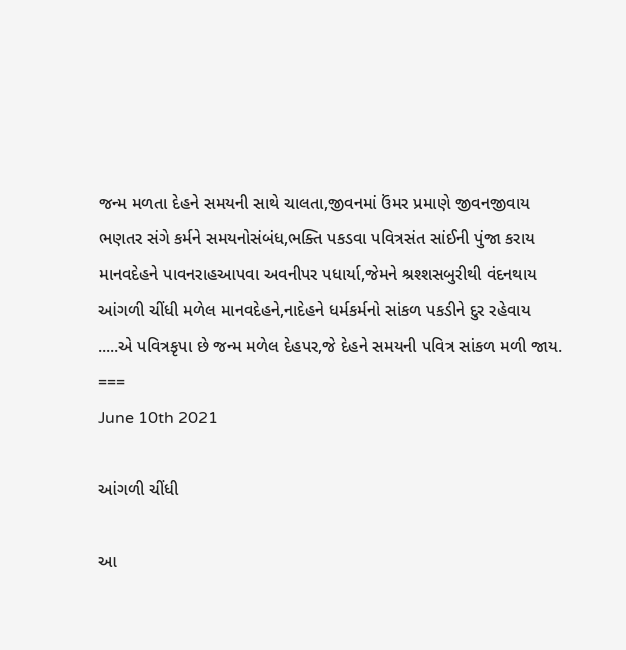જન્મ મળતા દેહને સમયની સાથે ચાલતા,જીવનમાં ઉંમર પ્રમાણે જીવનજીવાય
ભણતર સંગે કર્મને સમયનોસંબંધ,ભક્તિ પકડવા પવિત્રસંત સાંઈની પુંજા કરાય
માનવદેહને પાવનરાહઆપવા અવનીપર પધાર્યા,જેમને શ્રશ્શસબુરીથી વંદનથાય
આંગળી ચીંધી મળેલ માનવદેહને,નાદેહને ધર્મકર્મનો સાંકળ પકડીને દુર રહેવાય
.....એ પવિત્રકૃપા છે જન્મ મળેલ દેહપર,જે દેહને સમયની પવિત્ર સાંકળ મળી જાય.
===
June 10th 2021

આંગળી ચીંધી

આ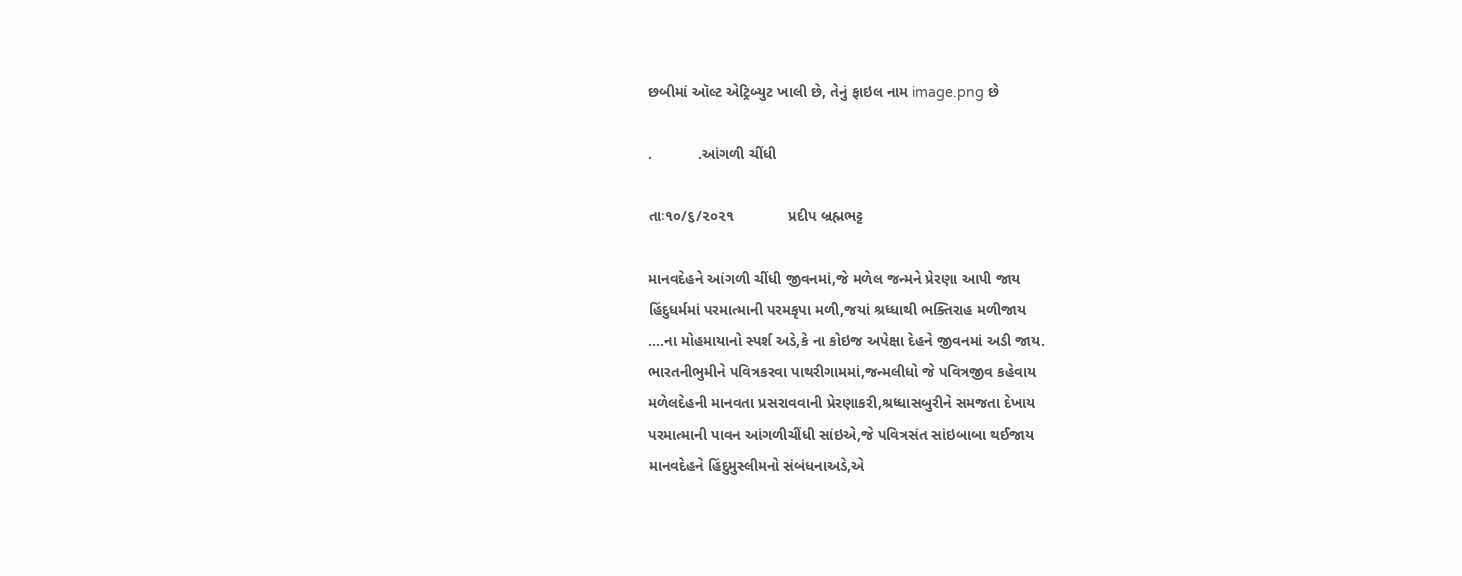છબીમાં ઑલ્ટ એટ્રિબ્યુટ ખાલી છે, તેનું ફાઇલ નામ image.png છે

.           .આંગળી ચીંધી

તાઃ૧૦/૬/૨૦૨૧             પ્રદીપ બ્રહ્મભટ્ટ

માનવદેહને આંગળી ચીંધી જીવનમાં,જે મળેલ જન્મને પ્રેરણા આપી જાય
હિંદુધર્મમાં પરમાત્માની પરમકૃપા મળી,જયાં શ્રધ્ધાથી ભક્તિરાહ મળીજાય
....ના મોહમાયાનો સ્પર્શ અડે,કે ના કોઇજ અપેક્ષા દેહને જીવનમાં અડી જાય.
ભારતનીભુમીને પવિત્રકરવા પાથરીગામમાં,જન્મલીધો જે પવિત્રજીવ કહેવાય
મળેલદેહની માનવતા પ્રસરાવવાની પ્રેરણાકરી,શ્રધ્ધાસબુરીને સમજતા દેખાય
પરમાત્માની પાવન આંગળીચીંધી સાંઇએ,જે પવિત્રસંત સાંઇબાબા થઈજાય
માનવદેહને હિંદુમુસ્લીમનો સંબંધનાઅડે,એ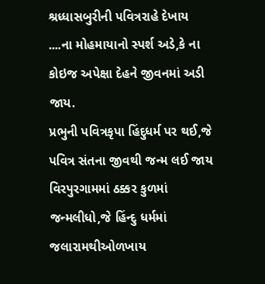શ્રધ્ધાસબુરીની પવિત્રરાહે દેખાય
....ના મોહમાયાનો સ્પર્શ અડે,કે ના કોઇજ અપેક્ષા દેહને જીવનમાં અડી જાય.
પ્રભુની પવિત્રકૃપા હિંદુધર્મ પર થઈ,જે પવિત્ર સંતના જીવથી જન્મ લઈ જાય
વિરપુરગામમાં ઠક્કર કુળમાં જન્મલીધો,જે હિંન્દુ ધર્મમાં જલારામથીઓળખાય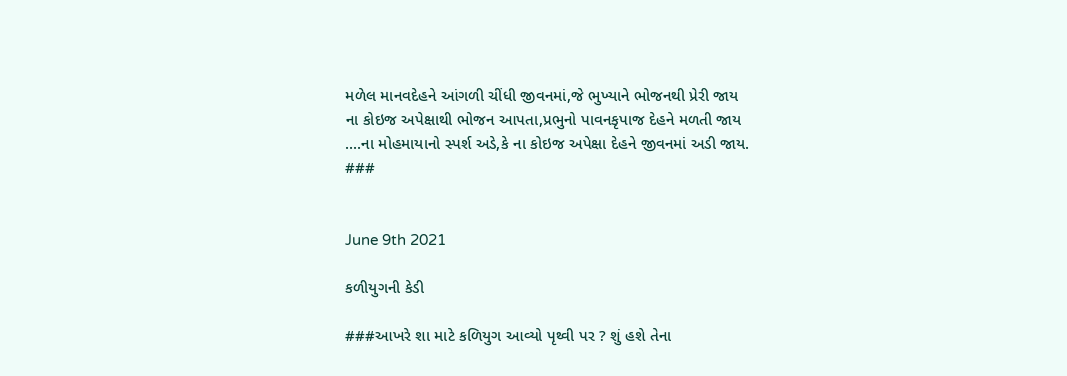મળેલ માનવદેહને આંગળી ચીંધી જીવનમાં,જે ભુખ્યાને ભોજનથી પ્રેરી જાય
ના કોઇજ અપેક્ષાથી ભોજન આપતા,પ્રભુનો પાવનકૃપાજ દેહને મળતી જાય
....ના મોહમાયાનો સ્પર્શ અડે,કે ના કોઇજ અપેક્ષા દેહને જીવનમાં અડી જાય.
###


June 9th 2021

કળીયુગની કેડી

###આખરે શા માટે કળિયુગ આવ્યો પૃથ્વી પર ? શું હશે તેના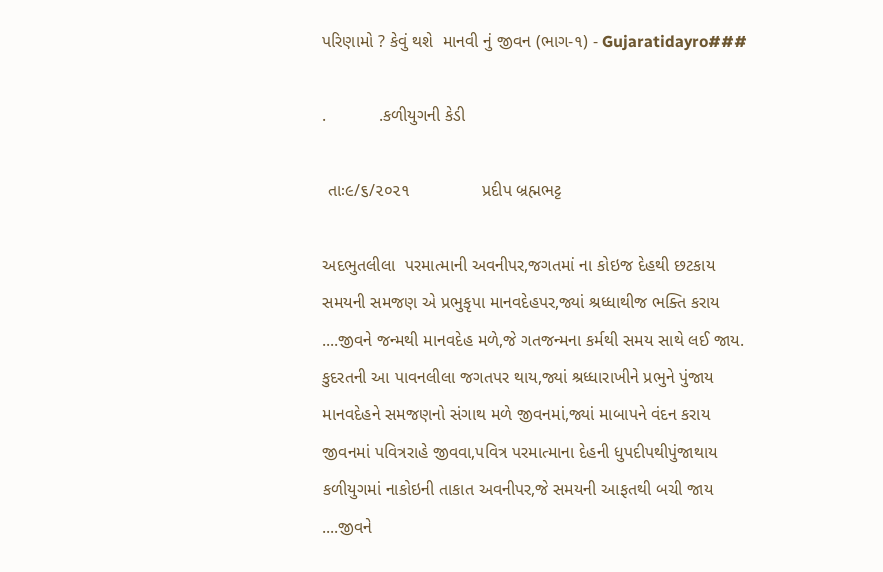પરિણામો ? કેવું થશે  માનવી નું જીવન (ભાગ-૧) - Gujaratidayro###

.           .કળીયુગની કેડી

 તાઃ૯/૬/૨૦૨૧               પ્રદીપ બ્રહ્મભટ્ટ

અદભુતલીલા  પરમાત્માની અવનીપર,જગતમાં ના કોઇજ દેહથી છટકાય
સમયની સમજણ એ પ્રભુકૃપા માનવદેહપર,જ્યાં શ્રધ્ધાથીજ ભક્તિ કરાય
....જીવને જન્મથી માનવદેહ મળે,જે ગતજન્મના કર્મથી સમય સાથે લઈ જાય.
કુદરતની આ પાવનલીલા જગતપર થાય,જ્યાં શ્રધ્ધારાખીને પ્રભુને પુંજાય
માનવદેહને સમજણનો સંગાથ મળે જીવનમાં,જ્યાં માબાપને વંદન કરાય
જીવનમાં પવિત્રરાહે જીવવા,પવિત્ર પરમાત્માના દેહની ધુપદીપથીપુંજાથાય
કળીયુગમાં નાકોઇની તાકાત અવનીપર,જે સમયની આફતથી બચી જાય
....જીવને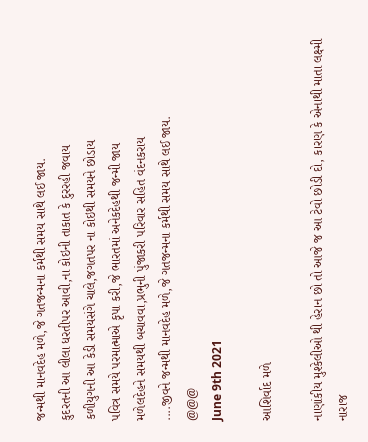જન્મથી માનવદેહ મળે,જે ગતજન્મના કર્મથી સમય સાથે લઈ જાય.
કુદરતની આ લીલા ધરતીપર આવી,ના કોઇની તાકાત કે દુરરહી જવાય
કળીયુગની આ કેડી સમયસંગે ચાલે,જગતપર ના કોઇથી સમયને છોડાય
પવિત્ર સમયે પરમાત્માએ કૃપા કરી,જે ભારતમાં અનેકદેહથી જન્મી જાય
મળેલદેહને સમયથી બચાવવા,પ્રભુની પુંજાકરી પરિવાર સહિત વંદનકરાય
....જીવને જન્મથી માનવદેહ મળે,જે ગતજન્મના કર્મથી સમય સાથે લઈ જાય.
@@@
June 9th 2021

આશિર્વાદ મળે

નાણાંકીય મુશ્કેલીઓ થી હેરાન છો તો આજે જ આ ટેવો છોડી દો, કારણ કે એનાથી માતા લક્ષ્મી નારાજ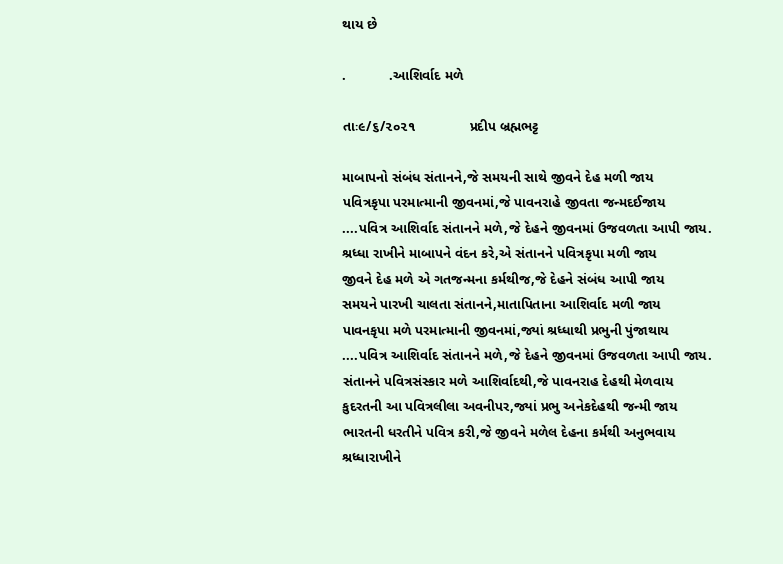થાય છે

.           .આશિર્વાદ મળે

તાઃ૯/૬/૨૦૨૧              પ્રદીપ બ્રહ્મભટ્ટ

માબાપનો સંબંધ સંતાનને,જે સમયની સાથે જીવને દેહ મળી જાય
પવિત્રકૃપા પરમાત્માની જીવનમાં,જે પાવનરાહે જીવતા જન્મદઈજાય
....પવિત્ર આશિર્વાદ સંતાનને મળે,જે દેહને જીવનમાં ઉજવળતા આપી જાય.
શ્રધ્ધા રાખીને માબાપને વંદન કરે,એ સંતાનને પવિત્રકૃપા મળી જાય
જીવને દેહ મળે એ ગતજન્મના કર્મથીજ,જે દેહને સંબંધ આપી જાય
સમયને પારખી ચાલતા સંતાનને,માતાપિતાના આશિર્વાદ મળી જાય
પાવનકૃપા મળે પરમાત્માની જીવનમાં,જ્યાં શ્રધ્ધાથી પ્રભુની પુંજાથાય
....પવિત્ર આશિર્વાદ સંતાનને મળે,જે દેહને જીવનમાં ઉજવળતા આપી જાય.
સંતાનને પવિત્રસંસ્કાર મળે આશિર્વાદથી,જે પાવનરાહ દેહથી મેળવાય
કુદરતની આ પવિત્રલીલા અવનીપર,જ્યાં પ્રભુ અનેકદેહથી જન્મી જાય
ભારતની ધરતીને પવિત્ર કરી,જે જીવને મળેલ દેહના કર્મથી અનુભવાય
શ્રધ્ધારાખીને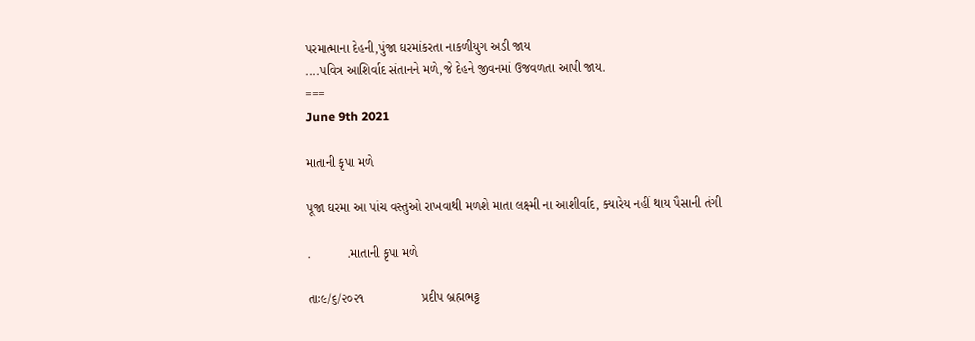પરમાત્માના દેહની,પુંજા ઘરમાંકરતા નાકળીયુગ અડી જાય
....પવિત્ર આશિર્વાદ સંતાનને મળે,જે દેહને જીવનમાં ઉજવળતા આપી જાય.
===
June 9th 2021

માતાની કૃપા મળે

પૂજા ઘરમા આ પાંચ વસ્તુઓ રાખવાથી મળશે માતા લક્ષ્મી ના આશીર્વાદ, ક્યારેય નહીં થાય પૈસાની તંગી

.          .માતાની કૃપા મળે

તાઃ૯/૬/૨૦૨૧                પ્રદીપ બ્રહ્મભટ્ટ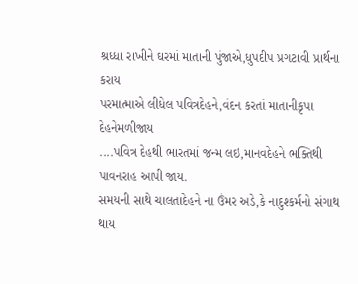શ્રધ્ધા રાખીને ઘરમાં માતાની પુંજાએ,ધુપદીપ પ્રગટાવી પ્રાર્થના કરાય
પરમાત્માએ લીધેલ પવિત્રદેહને,વંદન કરતાં માતાનીકૃપા દેહનેમળીજાય
....પવિત્ર દેહથી ભારતમાં જન્મ લઇ,માનવદેહને ભક્તિથી પાવનરાહ આપી જાય.
સમયની સાથે ચાલતાદેહને ના ઉંમર અડે,કે નાદુશ્કર્મનો સંગાથ થાય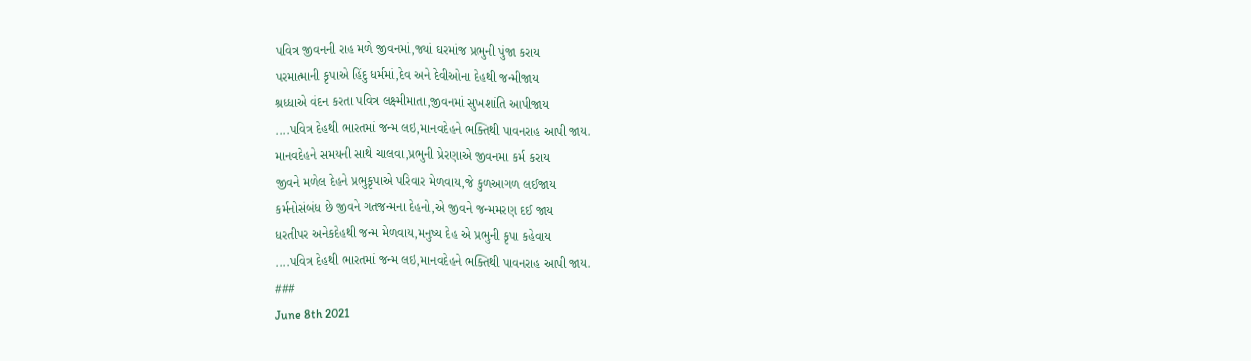પવિત્ર જીવનની રાહ મળે જીવનમાં,જ્યાં ઘરમાંજ પ્રભુની પુંજા કરાય
પરમાત્માની કૃપાએ હિંદુ ધર્મમાં,દેવ અને દેવીઓના દેહથી જન્મીજાય
શ્રધ્ધાએ વંદન કરતા પવિત્ર લક્ષ્મીમાતા,જીવનમાં સુખશાંતિ આપીજાય
....પવિત્ર દેહથી ભારતમાં જન્મ લઇ,માનવદેહને ભક્તિથી પાવનરાહ આપી જાય.
માનવદેહને સમયની સાથે ચાલવા,પ્રભુની પ્રેરણાએ જીવનમા કર્મ કરાય
જીવને મળેલ દેહને પ્રભુકૃપાએ પરિવાર મેળવાય,જે કુળઆગળ લઈજાય
કર્મનોસંબંધ છે જીવને ગતજન્મના દેહનો,એ જીવને જન્મમરણ દઈ જાય
ધરતીપર અનેકદેહથી જન્મ મેળવાય,મનુષ્ય દેહ એ પ્રભુની કૃપા કહેવાય
....પવિત્ર દેહથી ભારતમાં જન્મ લઇ,માનવદેહને ભક્તિથી પાવનરાહ આપી જાય.
###
June 8th 2021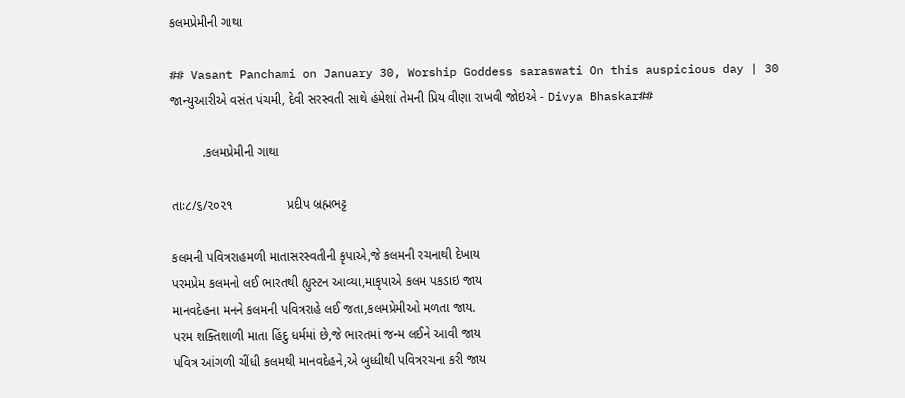કલમપ્રેમીની ગાથા

## Vasant Panchami on January 30, Worship Goddess saraswati On this auspicious day | 30 જાન્યુઆરીએ વસંત પંચમી, દેવી સરસ્વતી સાથે હંમેશાં તેમની પ્રિય વીણા રાખવી જોઇએ - Divya Bhaskar##

         .કલમપ્રેમીની ગાથા

તાઃ૮/૬/૨૦૨૧               પ્રદીપ બ્રહ્મભટ્ટ

કલમની પવિત્રરાહમળી માતાસરસ્વતીની કૃપાએ,જે કલમની રચનાથી દેખાય
પરમપ્રેમ કલમનો લઈ ભારતથી હ્યુસ્ટન આવ્યા,માકૃપાએ કલમ પકડાઇ જાય
માનવદેહના મનને કલમની પવિત્રરાહે લઈ જતા,કલમપ્રેમીઓ મળતા જાય.
પરમ શક્તિશાળી માતા હિંદુ ધર્મમાં છે,જે ભારતમાં જન્મ લઈને આવી જાય
પવિત્ર આંગળી ચીંધી કલમથી માનવદેહને,એ બુધ્ધીથી પવિત્રરચના કરી જાય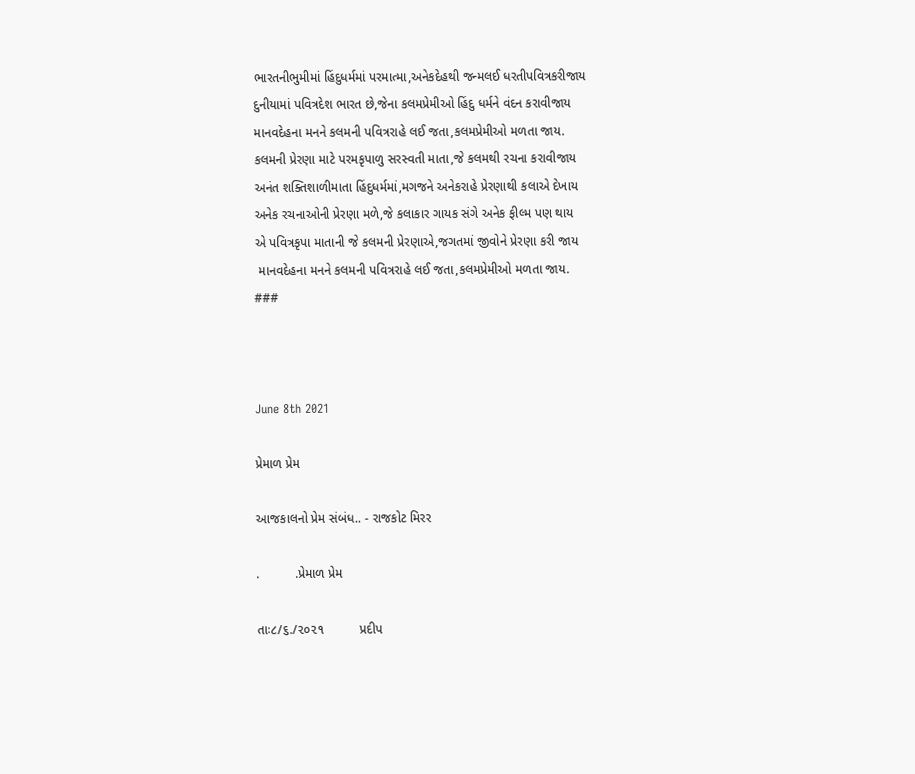ભારતનીભુમીમાં હિંદુધર્મમાં પરમાત્મા,અનેકદેહથી જન્મલઈ ધરતીપવિત્રકરીજાય
દુનીયામાં પવિત્રદેશ ભારત છે,જેના કલમપ્રેમીઓ હિંદુ ધર્મને વંદન કરાવીજાય
માનવદેહના મનને કલમની પવિત્રરાહે લઈ જતા,કલમપ્રેમીઓ મળતા જાય.
કલમની પ્રેરણા માટે પરમકૃપાળુ સરસ્વતી માતા,જે કલમથી રચના કરાવીજાય
અનંત શક્તિશાળીમાતા હિંદુધર્મમાં,મગજને અનેકરાહે પ્રેરણાથી કલાએ દેખાય
અનેક રચનાઓની પ્રેરણા મળે,જે કલાકાર ગાયક સંગે અનેક ફીલ્મ પણ થાય
એ પવિત્રકૃપા માતાની જે કલમની પ્રેરણાએ,જગતમાં જીવોને પ્રેરણા કરી જાય
 માનવદેહના મનને કલમની પવિત્રરાહે લઈ જતા,કલમપ્રેમીઓ મળતા જાય.
###



June 8th 2021

પ્રેમાળ પ્રેમ

આજકાલનો પ્રેમ સંબંધ.. - રાજકોટ મિરર

.          .પ્રેમાળ પ્રેમ

તાઃ૮/૬./૨૦૨૧          પ્રદીપ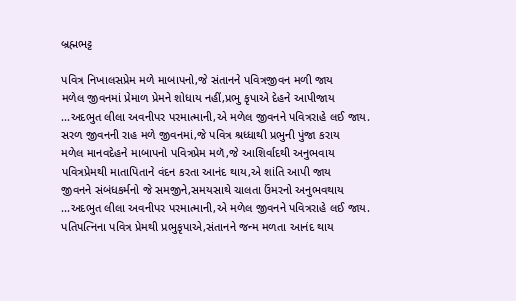બ્રહ્મભટ્ટ

પવિત્ર નિખાલસપ્રેમ મળે માબાપનો,જે સંતાનને પવિત્રજીવન મળી જાય
મળેલ જીવનમાં પ્રેમાળ પ્રેમને શોધાય નહીં,પ્રભુ કૃપાએ દેહને આપીજાય
...અદભુત લીલા અવનીપર પરમાત્માની,એ મળેલ જીવનને પવિત્રરાહે લઈ જાય.
સરળ જીવનની રાહ મળે જીવનમાં,જે પવિત્ર શ્રધ્ધાથી પ્રભુની પુંજા કરાય
મળેલ માનવદેહને માબાપનો પવિત્રપ્રેમ મળૅ,જે આશિર્વાદથી અનુભવાય
પવિત્રપ્રેમથી માતાપિતાને વંદન કરતા આનંદ થાય,એ શાંતિ આપી જાય
જીવનને સંબંધકર્મનો જે સમજીને,સમયસાથે ચાલતા ઉંમરનો અનુભવથાય
...અદભુત લીલા અવનીપર પરમાત્માની,એ મળેલ જીવનને પવિત્રરાહે લઈ જાય.
પતિપત્નિના પવિત્ર પ્રેમથી પ્રભુકૃપાએ,સંતાનને જન્મ મળતા આનંદ થાય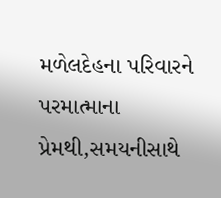મળેલદેહના પરિવારને પરમાત્માના પ્રેમથી,સમયનીસાથે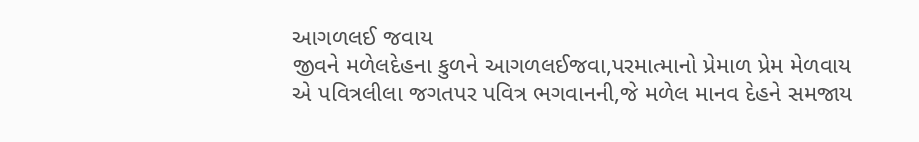આગળલઈ જવાય
જીવને મળેલદેહના કુળને આગળલઈજવા,પરમાત્માનો પ્રેમાળ પ્રેમ મેળવાય
એ પવિત્રલીલા જગતપર પવિત્ર ભગવાનની,જે મળેલ માનવ દેહને સમજાય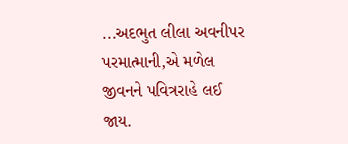...અદભુત લીલા અવનીપર પરમાત્માની,એ મળેલ જીવનને પવિત્રરાહે લઈ જાય.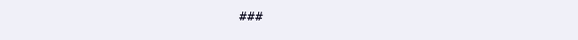###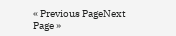« Previous PageNext Page »